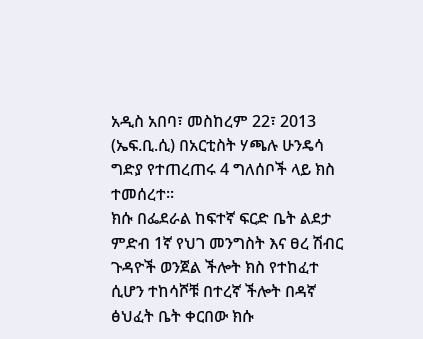አዲስ አበባ፣ መስከረም 22፣ 2013 (ኤፍ.ቢ.ሲ) በአርቲስት ሃጫሉ ሁንዴሳ ግድያ የተጠረጠሩ 4 ግለሰቦች ላይ ክስ ተመሰረተ፡፡
ክሱ በፌደራል ከፍተኛ ፍርድ ቤት ልደታ ምድብ 1ኛ የህገ መንግስት እና ፀረ ሽብር ጉዳዮች ወንጀል ችሎት ክስ የተከፈተ ሲሆን ተከሳሾቹ በተረኛ ችሎት በዳኛ ፅህፈት ቤት ቀርበው ክሱ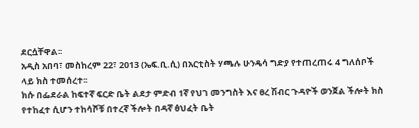ደርሷቸዋል፡፡
አዲስ አበባ፣ መስከረም 22፣ 2013 (ኤፍ.ቢ.ሲ) በአርቲስት ሃጫሉ ሁንዴሳ ግድያ የተጠረጠሩ 4 ግለሰቦች ላይ ክስ ተመሰረተ፡፡
ክሱ በፌደራል ከፍተኛ ፍርድ ቤት ልደታ ምድብ 1ኛ የህገ መንግስት እና ፀረ ሽብር ጉዳዮች ወንጀል ችሎት ክስ የተከፈተ ሲሆን ተከሳሾቹ በተረኛ ችሎት በዳኛ ፅህፈት ቤት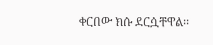ቀርበው ክሱ ደርሷቸዋል፡፡